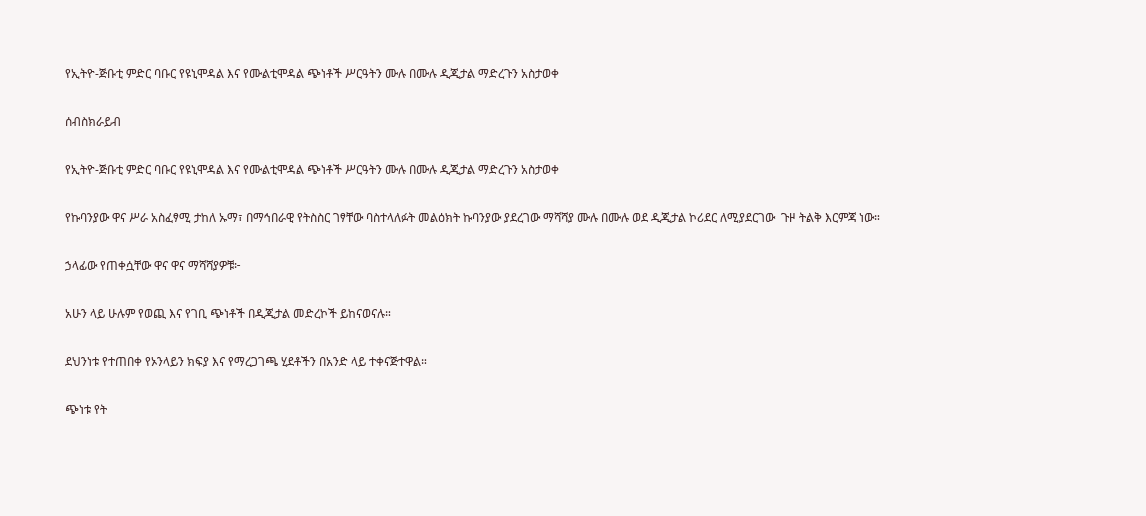የኢትዮ-ጅቡቲ ምድር ባቡር የዩኒሞዳል እና የሙልቲሞዳል ጭነቶች ሥርዓትን ሙሉ በሙሉ ዲጂታል ማድረጉን አስታወቀ

ሰብስክራይብ

የኢትዮ-ጅቡቲ ምድር ባቡር የዩኒሞዳል እና የሙልቲሞዳል ጭነቶች ሥርዓትን ሙሉ በሙሉ ዲጂታል ማድረጉን አስታወቀ

የኩባንያው ዋና ሥራ አስፈፃሚ ታከለ ኡማ፣ በማኅበራዊ የትስስር ገፃቸው ባስተላለፉት መልዕክት ኩባንያው ያደረገው ማሻሻያ ሙሉ በሙሉ ወደ ዲጂታል ኮሪደር ለሚያደርገው  ጉዞ ትልቅ እርምጃ ነው።

ኃላፊው የጠቀሷቸው ዋና ዋና ማሻሻያዎቹ፦

አሁን ላይ ሁሉም የወጪ እና የገቢ ጭነቶች በዲጂታል መድረኮች ይከናወናሉ።

ደህንነቱ የተጠበቀ የኦንላይን ክፍያ እና የማረጋገጫ ሂደቶችን በአንድ ላይ ተቀናጅተዋል።

ጭነቱ የት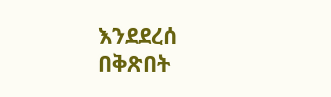እንደደረሰ በቅጽበት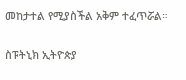መከታተል የሚያስችል አቅም ተፈጥሯል።

ስፑትኒክ ኢትዮጵያ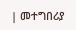| መተግበሪያ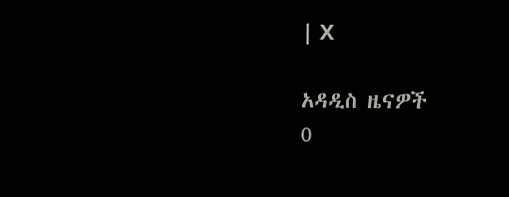| X

አዳዲስ ዜናዎች
0